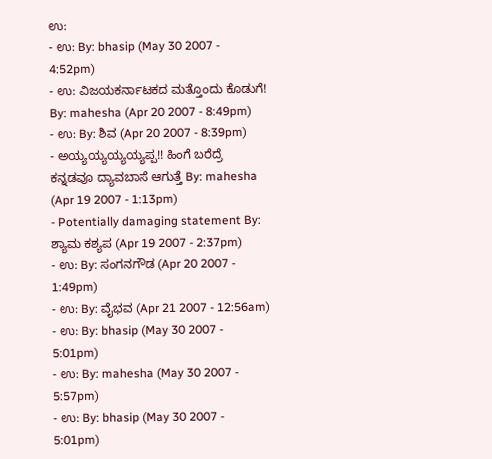ಉ:
- ಉ: By: bhasip (May 30 2007 - 4:52pm)
- ಉ: ವಿಜಯಕರ್ನಾಟಕದ ಮತ್ತೊಂದು ಕೊಡುಗೆ! By: mahesha (Apr 20 2007 - 8:49pm)
- ಉ: By: ಶಿವ (Apr 20 2007 - 8:39pm)
- ಅಯ್ಯಯ್ಯಯ್ಯಯ್ಯಪ್ಪ!! ಹಿಂಗೆ ಬರೆದ್ರೆ ಕನ್ನಡವೂ ದ್ಯಾವಬಾಸೆ ಆಗುತ್ತೆ By: mahesha (Apr 19 2007 - 1:13pm)
- Potentially damaging statement By: ಶ್ಯಾಮ ಕಶ್ಯಪ (Apr 19 2007 - 2:37pm)
- ಉ: By: ಸಂಗನಗೌಡ (Apr 20 2007 - 1:49pm)
- ಉ: By: ವೈಭವ (Apr 21 2007 - 12:56am)
- ಉ: By: bhasip (May 30 2007 - 5:01pm)
- ಉ: By: mahesha (May 30 2007 - 5:57pm)
- ಉ: By: bhasip (May 30 2007 - 5:01pm)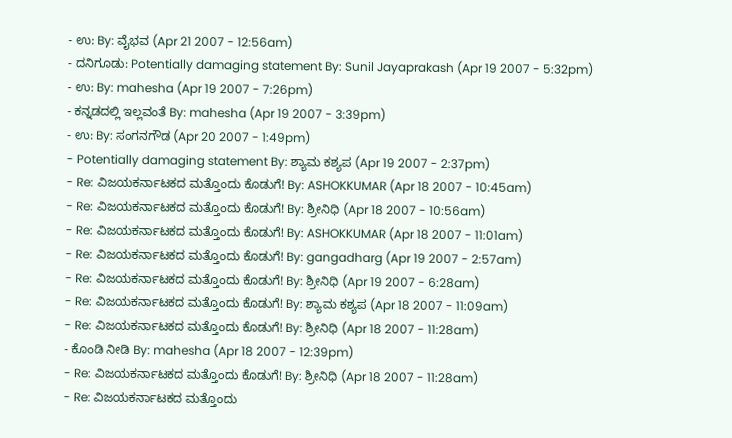- ಉ: By: ವೈಭವ (Apr 21 2007 - 12:56am)
- ದನಿಗೂಡು: Potentially damaging statement By: Sunil Jayaprakash (Apr 19 2007 - 5:32pm)
- ಉ: By: mahesha (Apr 19 2007 - 7:26pm)
- ಕನ್ನಡದಲ್ಲಿ ಇಲ್ಲವಂತೆ By: mahesha (Apr 19 2007 - 3:39pm)
- ಉ: By: ಸಂಗನಗೌಡ (Apr 20 2007 - 1:49pm)
- Potentially damaging statement By: ಶ್ಯಾಮ ಕಶ್ಯಪ (Apr 19 2007 - 2:37pm)
- Re: ವಿಜಯಕರ್ನಾಟಕದ ಮತ್ತೊಂದು ಕೊಡುಗೆ! By: ASHOKKUMAR (Apr 18 2007 - 10:45am)
- Re: ವಿಜಯಕರ್ನಾಟಕದ ಮತ್ತೊಂದು ಕೊಡುಗೆ! By: ಶ್ರೀನಿಧಿ (Apr 18 2007 - 10:56am)
- Re: ವಿಜಯಕರ್ನಾಟಕದ ಮತ್ತೊಂದು ಕೊಡುಗೆ! By: ASHOKKUMAR (Apr 18 2007 - 11:01am)
- Re: ವಿಜಯಕರ್ನಾಟಕದ ಮತ್ತೊಂದು ಕೊಡುಗೆ! By: gangadharg (Apr 19 2007 - 2:57am)
- Re: ವಿಜಯಕರ್ನಾಟಕದ ಮತ್ತೊಂದು ಕೊಡುಗೆ! By: ಶ್ರೀನಿಧಿ (Apr 19 2007 - 6:28am)
- Re: ವಿಜಯಕರ್ನಾಟಕದ ಮತ್ತೊಂದು ಕೊಡುಗೆ! By: ಶ್ಯಾಮ ಕಶ್ಯಪ (Apr 18 2007 - 11:09am)
- Re: ವಿಜಯಕರ್ನಾಟಕದ ಮತ್ತೊಂದು ಕೊಡುಗೆ! By: ಶ್ರೀನಿಧಿ (Apr 18 2007 - 11:28am)
- ಕೊಂಡಿ ನೀಡಿ By: mahesha (Apr 18 2007 - 12:39pm)
- Re: ವಿಜಯಕರ್ನಾಟಕದ ಮತ್ತೊಂದು ಕೊಡುಗೆ! By: ಶ್ರೀನಿಧಿ (Apr 18 2007 - 11:28am)
- Re: ವಿಜಯಕರ್ನಾಟಕದ ಮತ್ತೊಂದು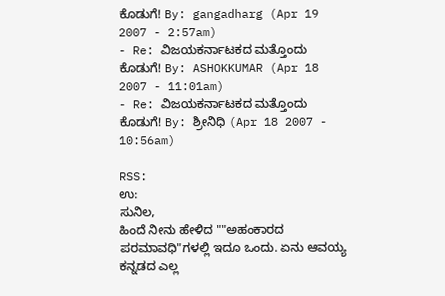ಕೊಡುಗೆ! By: gangadharg (Apr 19 2007 - 2:57am)
- Re: ವಿಜಯಕರ್ನಾಟಕದ ಮತ್ತೊಂದು ಕೊಡುಗೆ! By: ASHOKKUMAR (Apr 18 2007 - 11:01am)
- Re: ವಿಜಯಕರ್ನಾಟಕದ ಮತ್ತೊಂದು ಕೊಡುಗೆ! By: ಶ್ರೀನಿಧಿ (Apr 18 2007 - 10:56am)

RSS:
ಉ:
ಸುನಿಲ,
ಹಿಂದೆ ನೀನು ಹೇಳಿದ ""ಅಹಂಕಾರದ ಪರಮಾವಧಿ"ಗಳಲ್ಲಿ ಇದೂ ಒಂದು. ಏನು ಆವಯ್ಯ ಕನ್ನಡದ ಎಲ್ಲ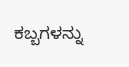ಕಬ್ಬಗಳನ್ನು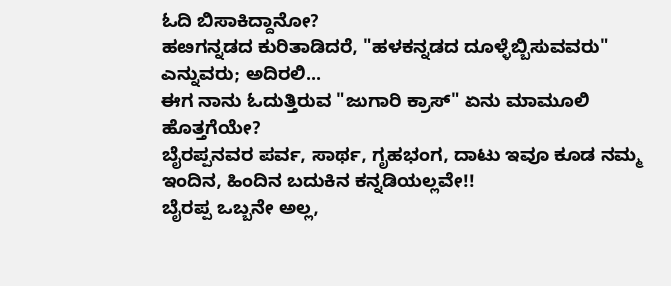ಓದಿ ಬಿಸಾಕಿದ್ದಾನೋ?
ಹೞಗನ್ನಡದ ಕುರಿತಾಡಿದರೆ, "ಹಳಕನ್ನಡದ ದೂಳ್ಳೆಬ್ಬಿಸುವವರು" ಎನ್ನುವರು; ಅದಿರಲಿ...
ಈಗ ನಾನು ಓದುತ್ತಿರುವ "ಜುಗಾರಿ ಕ್ರಾಸ್" ಏನು ಮಾಮೂಲಿ ಹೊತ್ತಗೆಯೇ?
ಬೈರಪ್ಪನವರ ಪರ್ವ, ಸಾರ್ಥ, ಗೃಹಭಂಗ, ದಾಟು ಇವೂ ಕೂಡ ನಮ್ಮ ಇಂದಿನ, ಹಿಂದಿನ ಬದುಕಿನ ಕನ್ನಡಿಯಲ್ಲವೇ!!
ಬೈರಪ್ಪ ಒಬ್ಬನೇ ಅಲ್ಲ,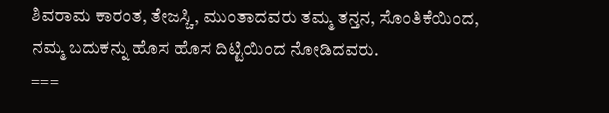ಶಿವರಾಮ ಕಾರಂತ, ತೇಜಸ್ಚಿ, ಮುಂತಾದವರು ತಮ್ಮ ತನ್ತನ, ಸೊಂತಿಕೆಯಿಂದ, ನಮ್ಮ ಬದುಕನ್ನು ಹೊಸ ಹೊಸ ದಿಟ್ಟಿಯಿಂದ ನೋಡಿದವರು.
===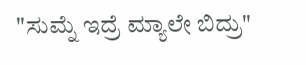"ಸುಮ್ನೆ ಇದ್ರೆ ಮ್ಯಾಲೇ ಬಿದ್ರು"